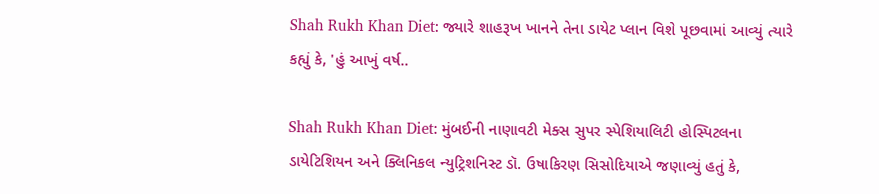Shah Rukh Khan Diet: જ્યારે શાહરૂખ ખાનને તેના ડાયેટ પ્લાન વિશે પૂછવામાં આવ્યું ત્યારે કહ્યું કે, 'હું આખું વર્ષ..

Shah Rukh Khan Diet: મુંબઈની નાણાવટી મેક્સ સુપર સ્પેશિયાલિટી હોસ્પિટલના ડાયેટિશિયન અને ક્લિનિકલ ન્યુટ્રિશનિસ્ટ ડૉ. ઉષાકિરણ સિસોદિયાએ જણાવ્યું હતું કે,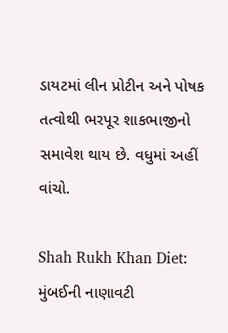ડાયટમાં લીન પ્રોટીન અને પોષક તત્વોથી ભરપૂર શાકભાજીનો સમાવેશ થાય છે. વધુમાં અહીં વાંચો.

Shah Rukh Khan Diet: મુંબઈની નાણાવટી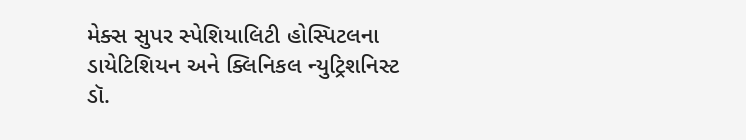મેક્સ સુપર સ્પેશિયાલિટી હોસ્પિટલના ડાયેટિશિયન અને ક્લિનિકલ ન્યુટ્રિશનિસ્ટ ડૉ.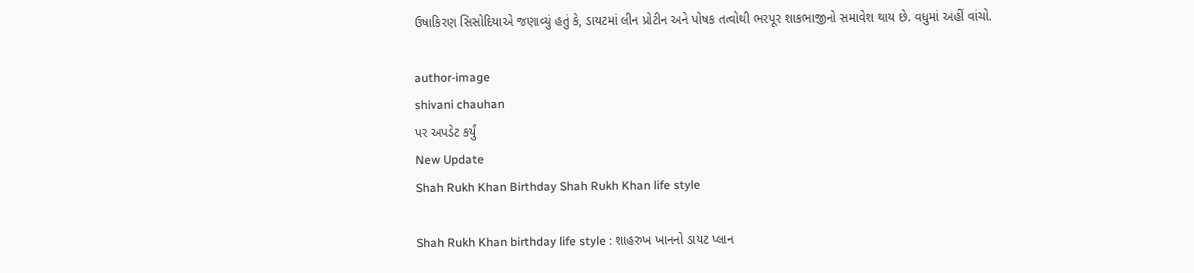ઉષાકિરણ સિસોદિયાએ જણાવ્યું હતું કે, ડાયટમાં લીન પ્રોટીન અને પોષક તત્વોથી ભરપૂર શાકભાજીનો સમાવેશ થાય છે. વધુમાં અહીં વાંચો.

author-image
shivani chauhan
પર અપડેટ કર્યું
New Update
Shah Rukh Khan Birthday Shah Rukh Khan life style

Shah Rukh Khan birthday life style : શાહરુખ ખાનનો ડાયટ પ્લાન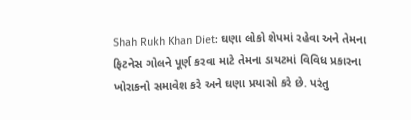Shah Rukh Khan Diet: ઘણા લોકો શેપમાં રહેવા અને તેમના ફિટનેસ ગોલને પૂર્ણ કરવા માટે તેમના ડાયટમાં વિવિધ પ્રકારના ખોરાકનો સમાવેશ કરે અને ઘણા પ્રયાસો કરે છે. પરંતુ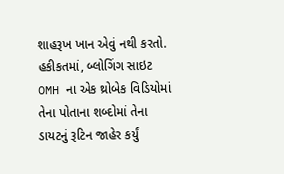શાહરૂખ ખાન એવું નથી કરતો. હકીકતમાં, બ્લોગિંગ સાઇટ OMH ના એક થ્રોબેક વિડિયોમાં તેના પોતાના શબ્દોમાં તેના ડાયટનું રૂટિન જાહેર કર્યું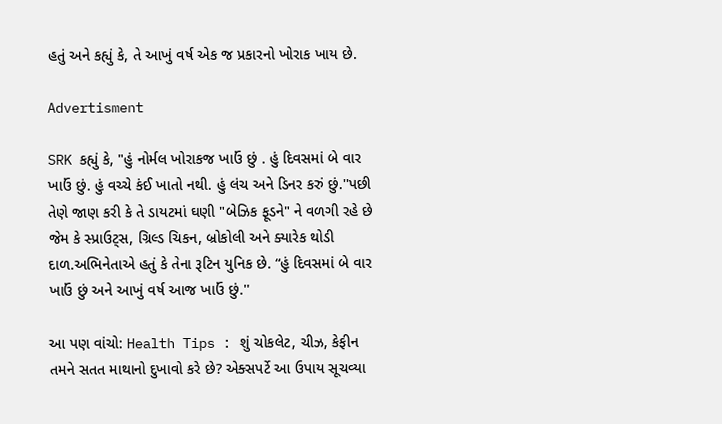હતું અને કહ્યું કે, તે આખું વર્ષ એક જ પ્રકારનો ખોરાક ખાય છે.

Advertisment

SRK કહ્યું કે, "હું નોર્મલ ખોરાકજ ખાઉં છું . હું દિવસમાં બે વાર ખાઉં છું. હું વચ્ચે કંઈ ખાતો નથી. હું લંચ અને ડિનર કરું છું.''પછી તેણે જાણ કરી કે તે ડાયટમાં ઘણી "બેઝિક ફૂડને" ને વળગી રહે છે જેમ કે સ્પ્રાઉટ્સ, ગ્રિલ્ડ ચિકન, બ્રોકોલી અને ક્યારેક થોડી દાળ.અભિનેતાએ હતું કે તેના રૂટિન યુનિક છે. “હું દિવસમાં બે વાર ખાઉં છું અને આખું વર્ષ આજ ખાઉં છું.''

આ પણ વાંચો: Health Tips : શું ચોકલેટ, ચીઝ, કેફીન તમને સતત માથાનો દુખાવો કરે છે? એક્સપર્ટે આ ઉપાય સૂચવ્યા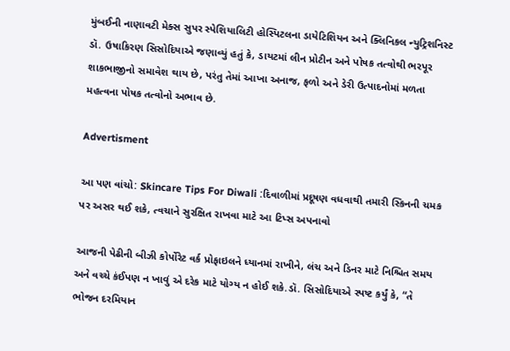મુંબઈની નાણાવટી મેક્સ સુપર સ્પેશિયાલિટી હોસ્પિટલના ડાયેટિશિયન અને ક્લિનિકલ ન્યુટ્રિશનિસ્ટ ડૉ. ઉષાકિરણ સિસોદિયાએ જણાવ્યું હતું કે, ડાયટમાં લીન પ્રોટીન અને પોષક તત્વોથી ભરપૂર શાકભાજીનો સમાવેશ થાય છે, પરંતુ તેમાં આખા અનાજ, ફળો અને ડેરી ઉત્પાદનોમાં મળતા મહત્વના પોષક તત્વોનો અભાવ છે.

Advertisment

આ પણ વાંચો: Skincare Tips For Diwali :દિવાળીમાં પ્રદૂષણ વધવાથી તમારી સ્કિનની ચમક પર અસર થઈ શકે, ત્વચાને સુરક્ષિત રાખવા માટે આ ટિપ્સ અપનાવો

આજની પેઢીની બીઝી કોર્પોરેટ વર્ક પ્રોફાઇલને ધ્યાનમાં રાખીને, લંચ અને ડિનર માટે નિશ્ચિત સમય અને વચ્ચે કંઈપણ ન ખાવું એ દરેક માટે યોગ્ય ન હોઈ શકે.ડૉ. સિસોદિયાએ સ્પષ્ટ કર્યું કે, “તે ભોજન દરમિયાન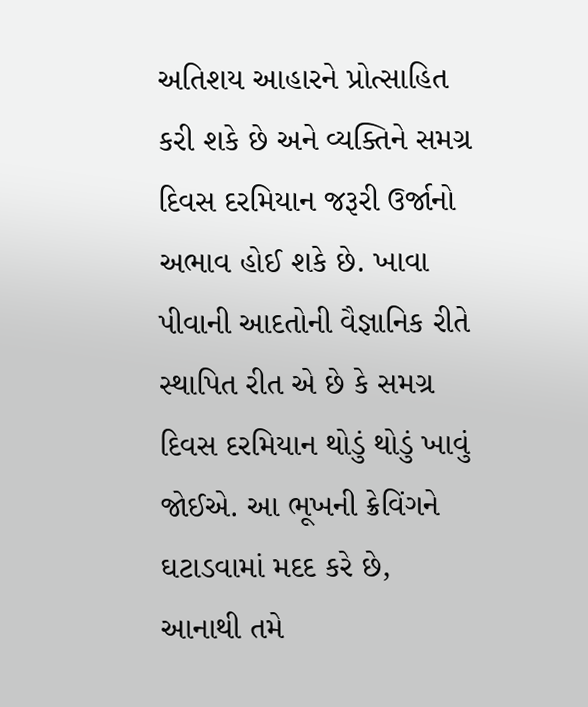અતિશય આહારને પ્રોત્સાહિત કરી શકે છે અને વ્યક્તિને સમગ્ર દિવસ દરમિયાન જરૂરી ઉર્જાનો અભાવ હોઈ શકે છે. ખાવા પીવાની આદતોની વૈજ્ઞાનિક રીતે સ્થાપિત રીત એ છે કે સમગ્ર દિવસ દરમિયાન થોડું થોડું ખાવું જોઈએ. આ ભૂખની ક્રેવિંગને ઘટાડવામાં મદદ કરે છે, આનાથી તમે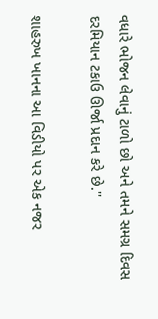વધારે ભોજન લેવાનું ટાળો છો અને તમને સમગ્ર દિવસ દરમિયાન ટકાઉ ઊર્જા પ્રદાન કરે છે.''

શાહરુખ ખાનના આ વિડીયો પર એક નજર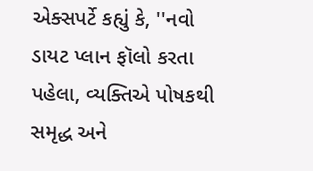એક્સપર્ટે કહ્યું કે, ''નવો ડાયટ પ્લાન ફૉલો કરતા પહેલા, વ્યક્તિએ પોષકથી સમૃદ્ધ અને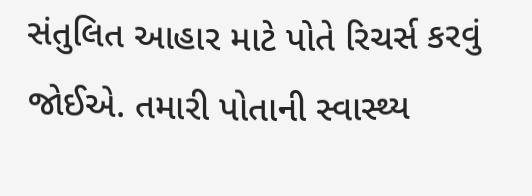સંતુલિત આહાર માટે પોતે રિચર્સ કરવું જોઈએ. તમારી પોતાની સ્વાસ્થ્ય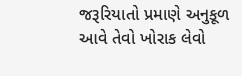જરૂરિયાતો પ્રમાણે અનુકૂળ આવે તેવો ખોરાક લેવો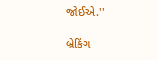જોઈએ.''

બ્રેકિંગ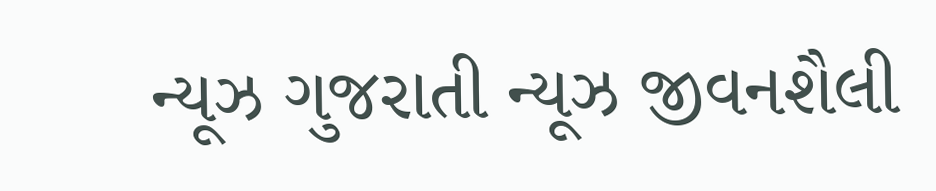ન્યૂઝ ગુજરાતી ન્યૂઝ જીવનશૈલી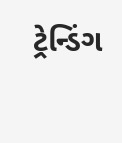ટ્રેન્ડિંગ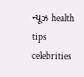ન્યૂઝ health tips celebrities